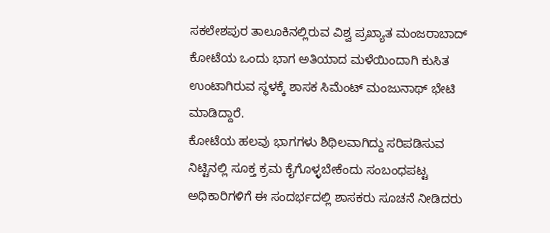ಸಕಲೇಶಪುರ ತಾಲೂಕಿನಲ್ಲಿರುವ ವಿಶ್ವ ಪ್ರಖ್ಯಾತ ಮಂಜರಾಬಾದ್ ಕೋಟೆಯ ಒಂದು ಭಾಗ ಅತಿಯಾದ ಮಳೆಯಿಂದಾಗಿ ಕುಸಿತ ಉಂಟಾಗಿರುವ ಸ್ಥಳಕ್ಕೆ ಶಾಸಕ ಸಿಮೆಂಟ್ ಮಂಜುನಾಥ್ ಭೇಟಿ ಮಾಡಿದ್ದಾರೆ.
ಕೋಟೆಯ ಹಲವು ಭಾಗಗಳು ಶಿಥಿಲವಾಗಿದ್ದು ಸರಿಪಡಿಸುವ ನಿಟ್ಟಿನಲ್ಲಿ ಸೂಕ್ತ ಕ್ರಮ ಕೈಗೊಳ್ಳಬೇಕೆಂದು ಸಂಬಂಧಪಟ್ಟ ಅಧಿಕಾರಿಗಳಿಗೆ ಈ ಸಂದರ್ಭದಲ್ಲಿ ಶಾಸಕರು ಸೂಚನೆ ನೀಡಿದರು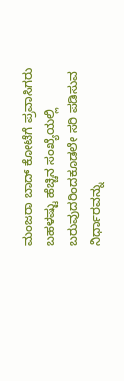ಮಂಜರಾ ಬಾದ್ ಕೋಟೆಗೆ ಪ್ರವಾಸಿಗರು ಬಹಳಷ್ಟು ಹೆಚ್ಚಿನ ಸಂಖ್ಯೆಯಲ್ಲಿ ಬರುವುದರಿಂದಕೂಡಲೇ ಸರಿ ಪಡಿಸುವ ನಿರ್ಧಾರವನ್ನು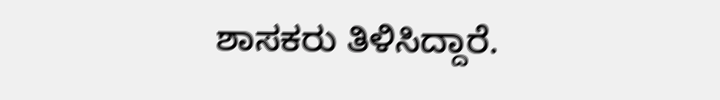ಶಾಸಕರು ತಿಳಿಸಿದ್ದಾರೆ.